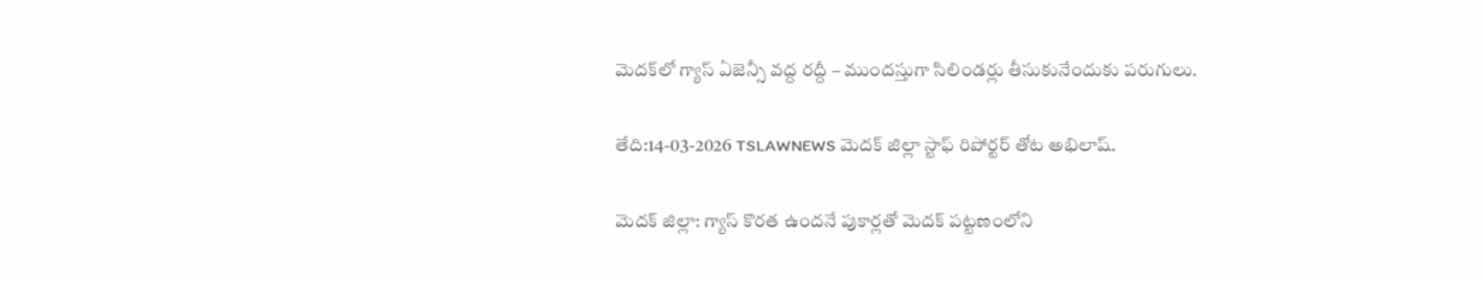మెదక్‌లో గ్యాస్ ఏజెన్సీ వద్ద రద్దీ – ముందస్తుగా సిలిండర్లు తీసుకునేందుకు పరుగులు.

తేది:14-03-2026 TSLAWNEWS మెదక్ జిల్లా స్టాఫ్ రిపోర్టర్ తోట అభిలాష్.

మెదక్ జిల్లా: గ్యాస్ కొరత ఉందనే పుకార్లతో మెదక్ పట్టణంలోని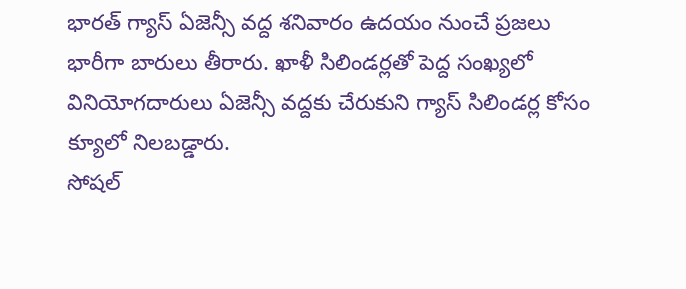భారత్ గ్యాస్ ఏజెన్సీ వద్ద శనివారం ఉదయం నుంచే ప్రజలు భారీగా బారులు తీరారు. ఖాళీ సిలిండర్లతో పెద్ద సంఖ్యలో వినియోగదారులు ఏజెన్సీ వద్దకు చేరుకుని గ్యాస్ సిలిండర్ల కోసం క్యూలో నిలబడ్డారు.
సోషల్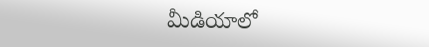మీడియాలో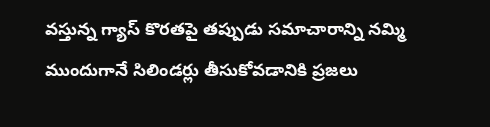వస్తున్న గ్యాస్ కొరతపై తప్పుడు సమాచారాన్ని నమ్మి ముందుగానే సిలిండర్లు తీసుకోవడానికి ప్రజలు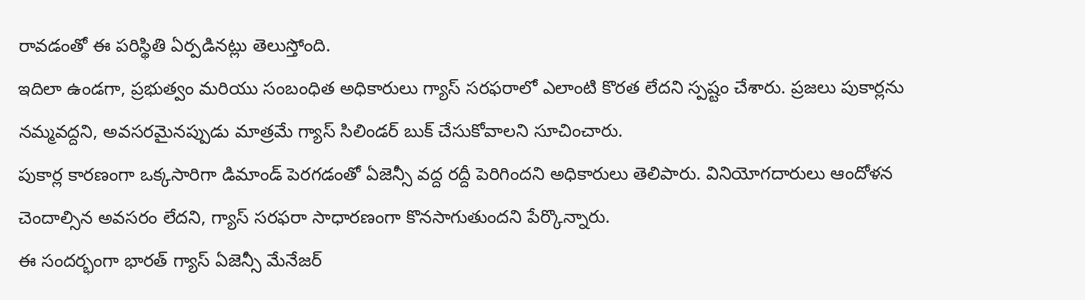రావడంతో ఈ పరిస్థితి ఏర్పడినట్లు తెలుస్తోంది.
ఇదిలా ఉండగా, ప్రభుత్వం మరియు సంబంధిత అధికారులు గ్యాస్ సరఫరాలో ఎలాంటి కొరత లేదని స్పష్టం చేశారు. ప్రజలు పుకార్లను నమ్మవద్దని, అవసరమైనప్పుడు మాత్రమే గ్యాస్ సిలిండర్ బుక్ చేసుకోవాలని సూచించారు.
పుకార్ల కారణంగా ఒక్కసారిగా డిమాండ్ పెరగడంతో ఏజెన్సీ వద్ద రద్దీ పెరిగిందని అధికారులు తెలిపారు. వినియోగదారులు ఆందోళన చెందాల్సిన అవసరం లేదని, గ్యాస్ సరఫరా సాధారణంగా కొనసాగుతుందని పేర్కొన్నారు.
ఈ సందర్భంగా భారత్ గ్యాస్ ఏజెన్సీ మేనేజర్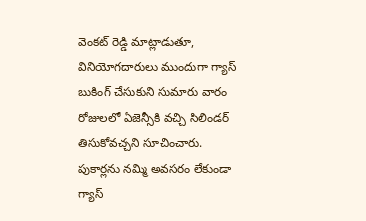వెంకట్ రెడ్డి మాట్లాడుతూ, వినియోగదారులు ముందుగా గ్యాస్ బుకింగ్ చేసుకుని సుమారు వారం రోజులలో ఏజెన్సీకి వచ్చి సిలిండర్ తిసుకోవచ్చని సూచించారు. పుకార్లను నమ్మి అవసరం లేకుండా గ్యాస్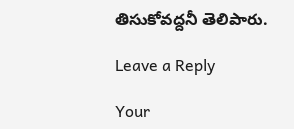తిసుకోవద్దనీ తెలిపారు.

Leave a Reply

Your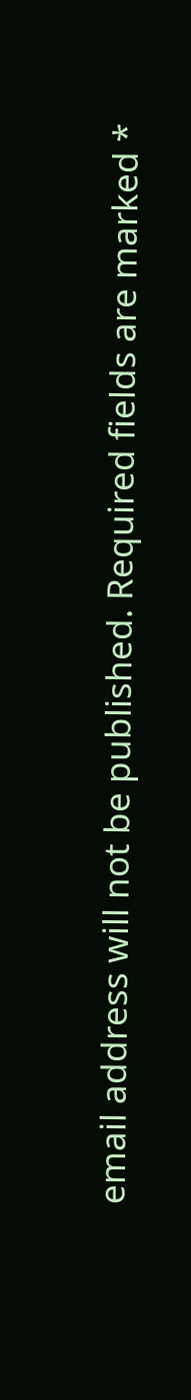email address will not be published. Required fields are marked *